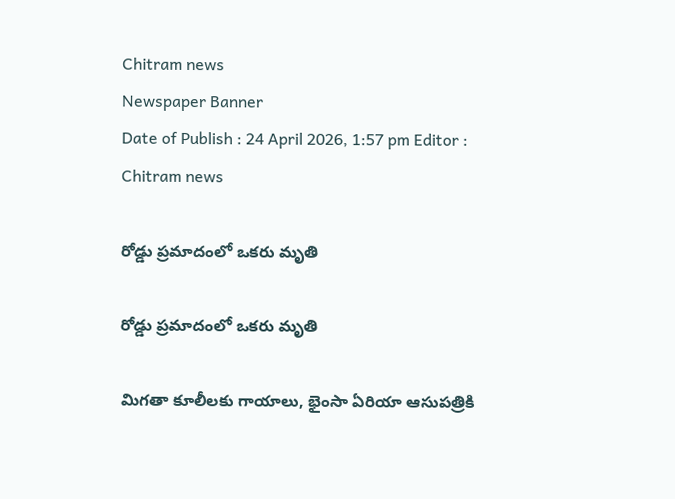Chitram news
Newspaper Banner
Date of Publish : 24 April 2026, 1:57 pm Editor : Chitram news

రోడ్డు ప్రమాదంలో ఒకరు మృతి

రోడ్డు ప్రమాదంలో ఒకరు మృతి

మిగతా కూలీలకు గాయాలు, భైంసా ఏరియా ఆసుపత్రికి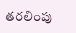తరలింపు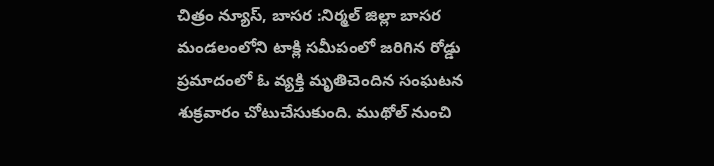చిత్రం న్యూస్, బాసర :నిర్మల్ జిల్లా బాసర మండలంలోని టాక్లి సమీపంలో జరిగిన‌ రోడ్డు ప్రమాదంలో ఓ వ్య‌క్తి మృతిచెందిన సంఘటన శుక్రవారం చోటుచేసుకుంది. ముథోల్ నుంచి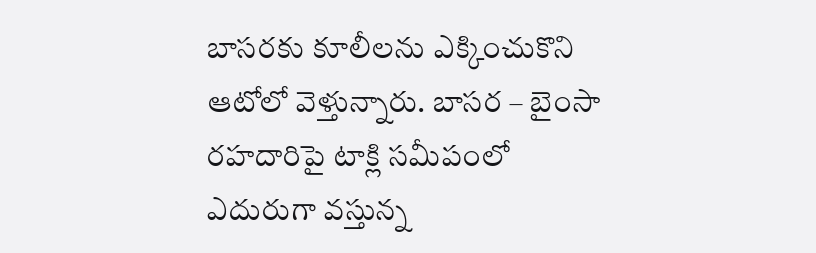బాసరకు కూలీలను ఎక్కించుకొని ఆటోలో వెళ్తున్నారు. బాసర – బైంసా రహదారిపై టాక్లి సమీపంలో ఎదురుగా వస్తున్న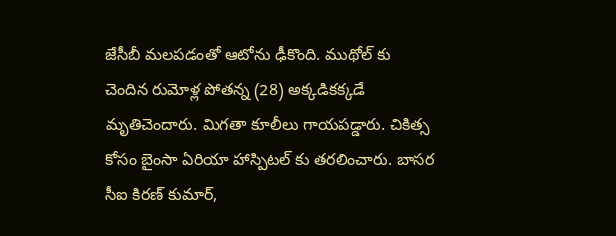జేసీబీ మలపడంతో ఆటోను ఢీకొంది. ముథోల్ కు చెందిన రుమోళ్ల పోతన్న (28) అక్కడికక్కడే మృతిచెందారు. మిగతా కూలీలు గాయపడ్డారు. చికిత్స కోసం బైంసా ఏరియా హాస్పిటల్ కు తరలించారు. బాసర సీఐ కిరణ్ కుమార్,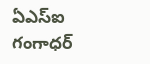ఏఎస్ఐ గంగాధర్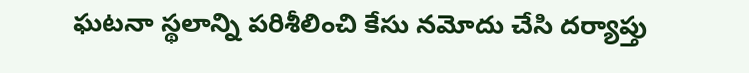ఘటనా స్థలాన్ని పరిశీలించి కేసు నమోదు చేసి దర్యాప్తు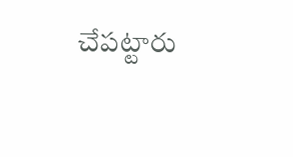చేపట్టారు